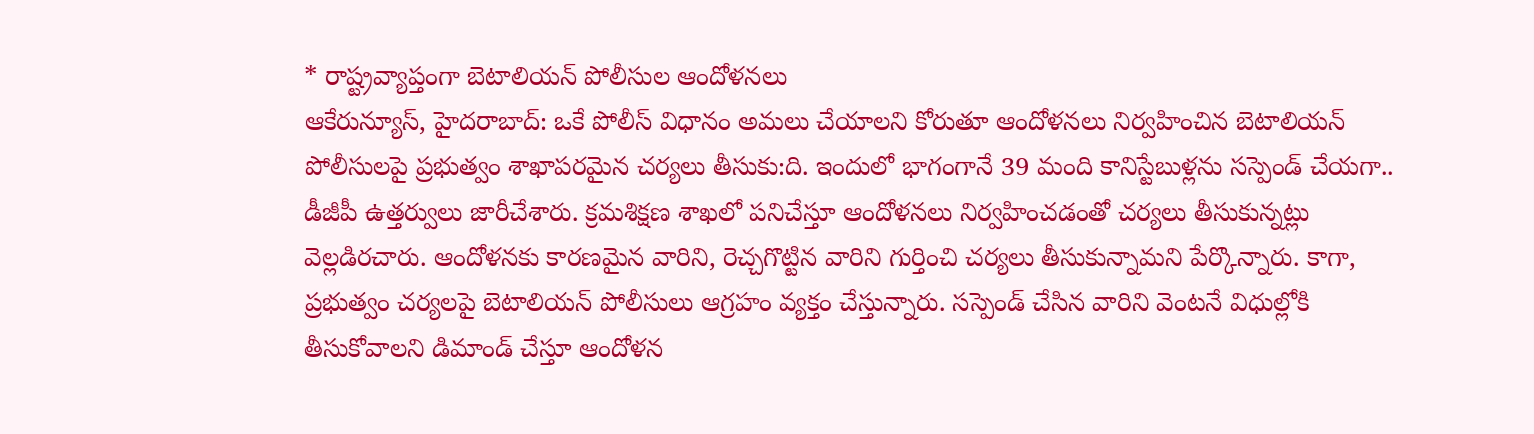* రాష్ట్రవ్యాప్తంగా బెటాలియన్ పోలీసుల ఆందోళనలు
ఆకేరున్యూస్, హైదరాబాద్: ఒకే పోలీస్ విధానం అమలు చేయాలని కోరుతూ ఆందోళనలు నిర్వహించిన బెటాలియన్ పోలీసులపై ప్రభుత్వం శాఖాపరమైన చర్యలు తీసుకు:ది. ఇందులో భాగంగానే 39 మంది కానిస్టేబుళ్లను సస్పెండ్ చేయగా.. డీజీపీ ఉత్తర్వులు జారీచేశారు. క్రమశిక్షణ శాఖలో పనిచేస్తూ ఆందోళనలు నిర్వహించడంతో చర్యలు తీసుకున్నట్లు వెల్లడిరచారు. ఆందోళనకు కారణమైన వారిని, రెచ్చగొట్టిన వారిని గుర్తించి చర్యలు తీసుకున్నామని పేర్కొన్నారు. కాగా, ప్రభుత్వం చర్యలపై బెటాలియన్ పోలీసులు ఆగ్రహం వ్యక్తం చేస్తున్నారు. సస్పెండ్ చేసిన వారిని వెంటనే విధుల్లోకి తీసుకోవాలని డిమాండ్ చేస్తూ ఆందోళన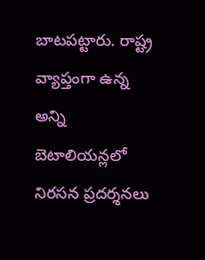బాటపట్టారు. రాష్ట్ర వ్యాప్తంగా ఉన్న అన్ని బెటాలియన్లలో నిరసన ప్రదర్శనలు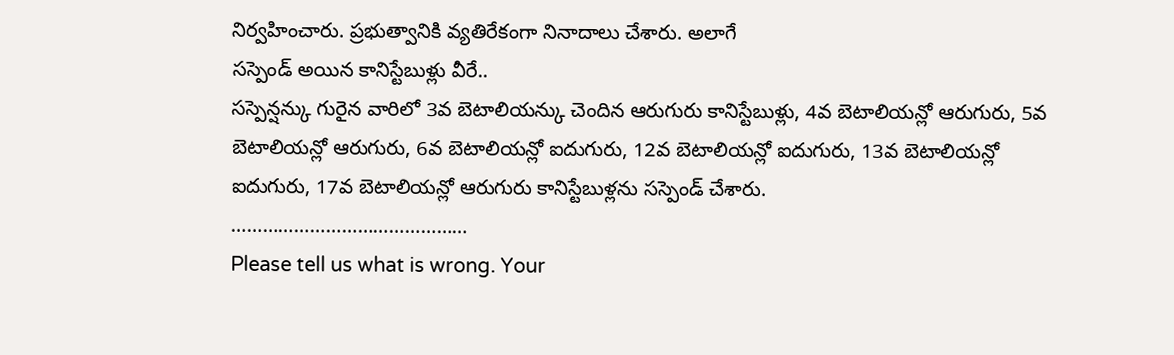నిర్వహించారు. ప్రభుత్వానికి వ్యతిరేకంగా నినాదాలు చేశారు. అలాగే
సస్పెండ్ అయిన కానిస్టేబుళ్లు వీరే..
సస్పెన్షన్కు గురైన వారిలో 3వ బెటాలియన్కు చెందిన ఆరుగురు కానిస్టేబుళ్లు, 4వ బెటాలియన్లో ఆరుగురు, 5వ బెటాలియన్లో ఆరుగురు, 6వ బెటాలియన్లో ఐదుగురు, 12వ బెటాలియన్లో ఐదుగురు, 13వ బెటాలియన్లో ఐదుగురు, 17వ బెటాలియన్లో ఆరుగురు కానిస్టేబుళ్లను సస్పెండ్ చేశారు.
………………………………………
Please tell us what is wrong. Your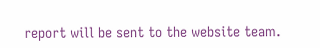report will be sent to the website team.